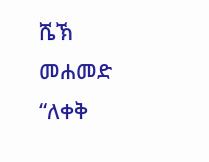ሼኽ መሐመድ “ለቀቅ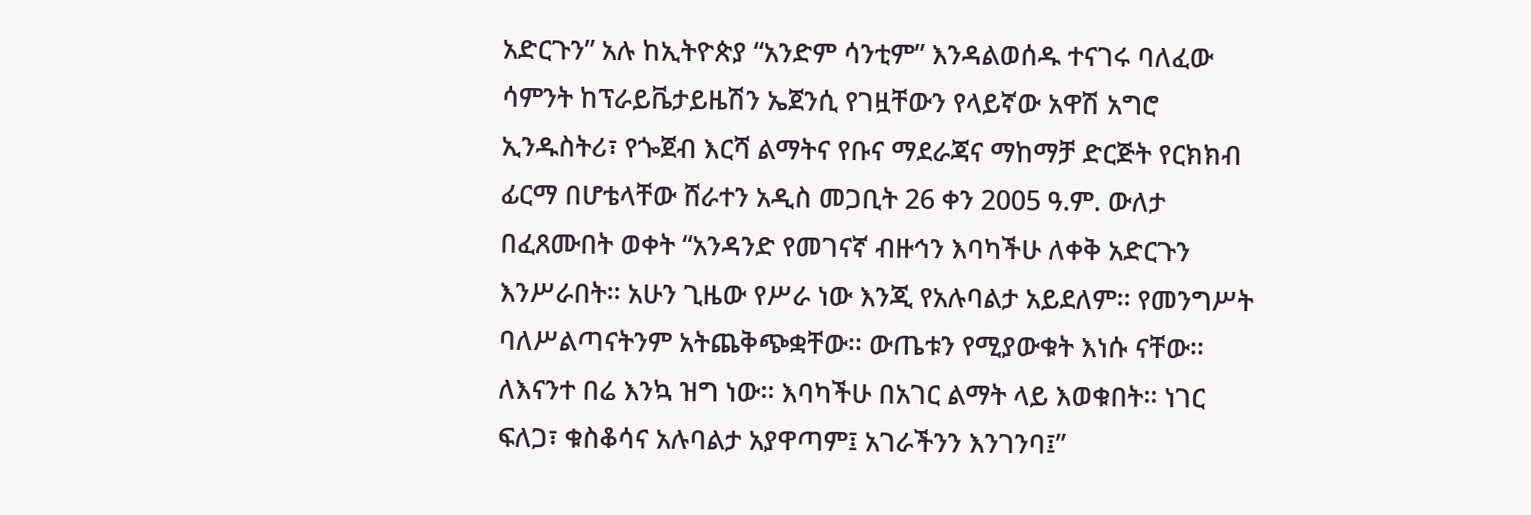አድርጉን” አሉ ከኢትዮጵያ “አንድም ሳንቲም” እንዳልወሰዱ ተናገሩ ባለፈው ሳምንት ከፕራይቬታይዜሽን ኤጀንሲ የገዟቸውን የላይኛው አዋሽ አግሮ ኢንዱስትሪ፣ የጐጀብ እርሻ ልማትና የቡና ማደራጃና ማከማቻ ድርጅት የርክክብ ፊርማ በሆቴላቸው ሸራተን አዲስ መጋቢት 26 ቀን 2005 ዓ.ም. ውለታ በፈጸሙበት ወቀት “አንዳንድ የመገናኛ ብዙኅን እባካችሁ ለቀቅ አድርጉን እንሥራበት፡፡ አሁን ጊዜው የሥራ ነው እንጂ የአሉባልታ አይደለም፡፡ የመንግሥት ባለሥልጣናትንም አትጨቅጭቋቸው፡፡ ውጤቱን የሚያውቁት እነሱ ናቸው፡፡ ለእናንተ በሬ እንኳ ዝግ ነው፡፡ እባካችሁ በአገር ልማት ላይ እወቁበት፡፡ ነገር ፍለጋ፣ ቁስቆሳና አሉባልታ አያዋጣም፤ አገራችንን እንገንባ፤”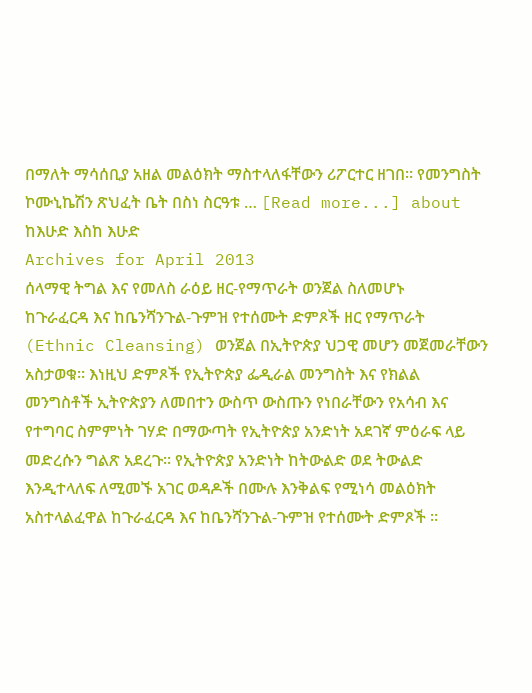በማለት ማሳሰቢያ አዘል መልዕክት ማስተላለፋቸውን ሪፖርተር ዘገበ። የመንግስት ኮሙኒኬሽን ጽህፈት ቤት በስነ ስርዓቱ … [Read more...] about ከእሁድ እስከ እሁድ
Archives for April 2013
ሰላማዊ ትግል እና የመለስ ራዕይ ዘር-የማጥራት ወንጀል ስለመሆኑ
ከጉራፈርዳ እና ከቤንሻንጉል-ጉምዝ የተሰሙት ድምጾች ዘር የማጥራት (Ethnic Cleansing) ወንጀል በኢትዮጵያ ህጋዊ መሆን መጀመራቸውን አስታወቁ። እነዚህ ድምጾች የኢትዮጵያ ፌዲራል መንግስት እና የክልል መንግስቶች ኢትዮጵያን ለመበተን ውስጥ ውስጡን የነበራቸውን የአሳብ እና የተግባር ስምምነት ገሃድ በማውጣት የኢትዮጵያ አንድነት አደገኛ ምዕራፍ ላይ መድረሱን ግልጽ አደረጉ። የኢትዮጵያ አንድነት ከትውልድ ወደ ትውልድ እንዲተላለፍ ለሚመኙ አገር ወዳዶች በሙሉ እንቅልፍ የሚነሳ መልዕክት አስተላልፈዋል ከጉራፈርዳ እና ከቤንሻንጉል-ጉምዝ የተሰሙት ድምጾች ።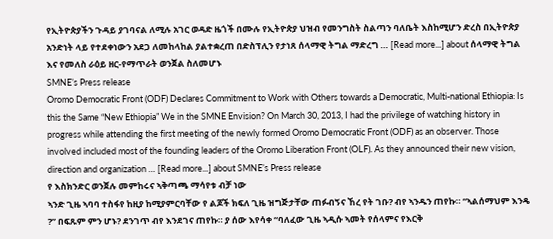የኢትዮጵያችን ጉዳይ ያገባናል ለሚሉ አገር ወዳድ ዜጎች በሙሉ የኢትዮጵያ ህዝብ የመንግስት ስልጣን ባለቤት እስከሚሆን ድረስ በኢትዮጵያ አንድነት ላይ የተደቀነውን አደጋ ለመከላከል ያልተቋረጠ በድስፕሊን የታነጸ ሰላማዊ ትግል ማድረግ … [Read more...] about ሰላማዊ ትግል እና የመለስ ራዕይ ዘር-የማጥራት ወንጀል ስለመሆኑ
SMNE’s Press release
Oromo Democratic Front (ODF) Declares Commitment to Work with Others towards a Democratic, Multi-national Ethiopia: Is this the Same “New Ethiopia” We in the SMNE Envision? On March 30, 2013, I had the privilege of watching history in progress while attending the first meeting of the newly formed Oromo Democratic Front (ODF) as an observer. Those involved included most of the founding leaders of the Oromo Liberation Front (OLF). As they announced their new vision, direction and organization … [Read more...] about SMNE’s Press release
የ እስክንድር ወንጀሉ መምከሩና ኣቅጣጫ ማሳየቱ ብቻ ነው
ኣንድ ጊዜ ኣባባ ተስፋየ ከዚያ ከሚያምርባቸው የ ልጆች ክፍለ ጊዜ ዝግጅታቸው ጠፉብኝና ኸረ የት ገቡ? ብየ ኣንዱን ጠየኩ። “ኣልሰማህም እንዴ ?” በፍጹም ምን ሆኑ? ደንገጥ ብየ እንደገና ጠየኩ። ያ ሰው እየሳቀ “ባለፈው ጊዜ ኣዲሱ ኣመት የሰላምና የእርቅ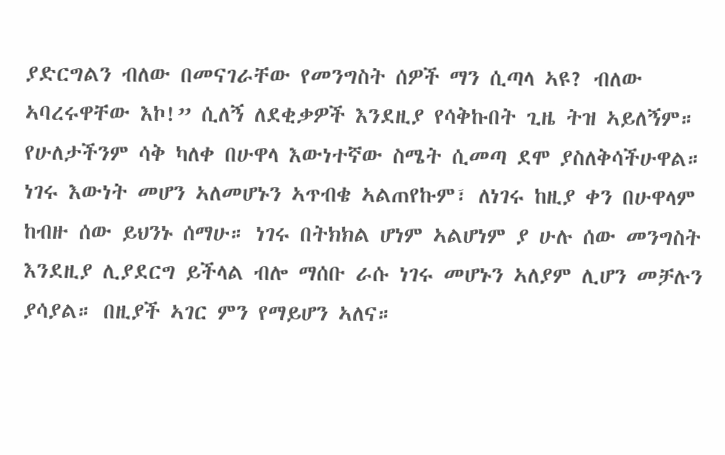ያድርግልን ብለው በመናገራቸው የመንግስት ሰዎች ማን ሲጣላ ኣዩ? ብለው ኣባረሩዋቸው እኮ!” ሲለኝ ለደቂቃዎች እንደዚያ የሳቅኩበት ጊዜ ትዝ ኣይለኝም። የሁለታችንም ሳቅ ካለቀ በሁዋላ እውነተኛው ስሜት ሲመጣ ደሞ ያስለቅሳችሁዋል። ነገሩ እውነት መሆን ኣለመሆኑን ኣጥብቄ ኣልጠየኩም፣ ለነገሩ ከዚያ ቀን በሁዋላም ከብዙ ሰው ይህንኑ ሰማሁ። ነገሩ በትክክል ሆነም ኣልሆነም ያ ሁሉ ሰው መንግስት እንደዚያ ሊያደርግ ይችላል ብሎ ማሰቡ ራሱ ነገሩ መሆኑን ኣለያም ሊሆን መቻሉን ያሳያል። በዚያች ኣገር ምን የማይሆን ኣለና።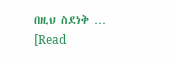በዚህ ስደነቅ … [Read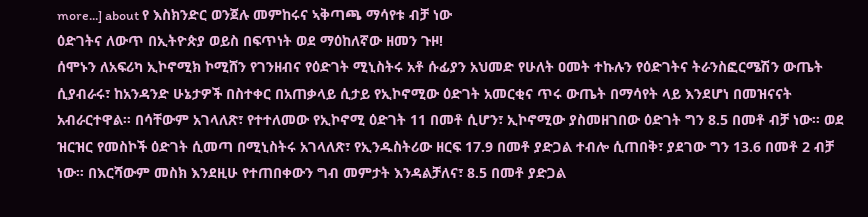more...] about የ እስክንድር ወንጀሉ መምከሩና ኣቅጣጫ ማሳየቱ ብቻ ነው
ዕድገትና ለውጥ በኢትዮጵያ ወይስ በፍጥነት ወደ ማዕከለኛው ዘመን ጉዞ!
ሰሞኑን ለአፍሪካ ኢኮኖሚክ ኮሚሸን የገንዘብና የዕድገት ሚኒስትሩ አቶ ሱፊያን አህመድ የሁለት ዐመት ተኩሉን የዕድገትና ትራንስፎርሜሽን ውጤት ሲያብራሩ፣ ከአንዳንድ ሁኔታዎች በስተቀር በአጠቃላይ ሲታይ የኢኮኖሚው ዕድገት አመርቂና ጥሩ ውጤት በማሳየት ላይ እንደሆነ በመዝናናት አብራርተዋል። በሳቸውም አገላለጽ፣ የተተለመው የኢኮኖሚ ዕድገት 11 በመቶ ሲሆን፣ ኢኮኖሚው ያስመዘገበው ዕድገት ግን 8.5 በመቶ ብቻ ነው። ወደ ዝርዝር የመስኮች ዕድገት ሲመጣ በሚኒስትሩ አገላለጽ፣ የኢንዱስትሪው ዘርፍ 17.9 በመቶ ያድጋል ተብሎ ሲጠበቅ፣ ያደገው ግን 13.6 በመቶ 2 ብቻ ነው። በእርሻውም መስክ እንደዚሁ የተጠበቀውን ግብ መምታት እንዳልቻለና፣ 8.5 በመቶ ያድጋል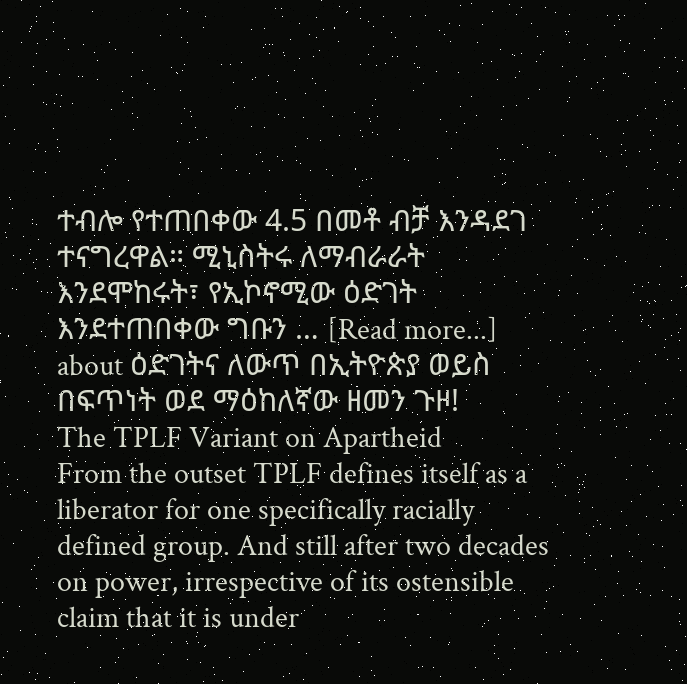ተብሎ የተጠበቀው 4.5 በመቶ ብቻ እንዳደገ ተናግረዋል። ሚኒስትሩ ለማብራራት እንደሞከሩት፣ የኢኮኖሚው ዕድገት እንደተጠበቀው ግቡን … [Read more...] about ዕድገትና ለውጥ በኢትዮጵያ ወይስ በፍጥነት ወደ ማዕከለኛው ዘመን ጉዞ!
The TPLF Variant on Apartheid
From the outset TPLF defines itself as a liberator for one specifically racially defined group. And still after two decades on power, irrespective of its ostensible claim that it is under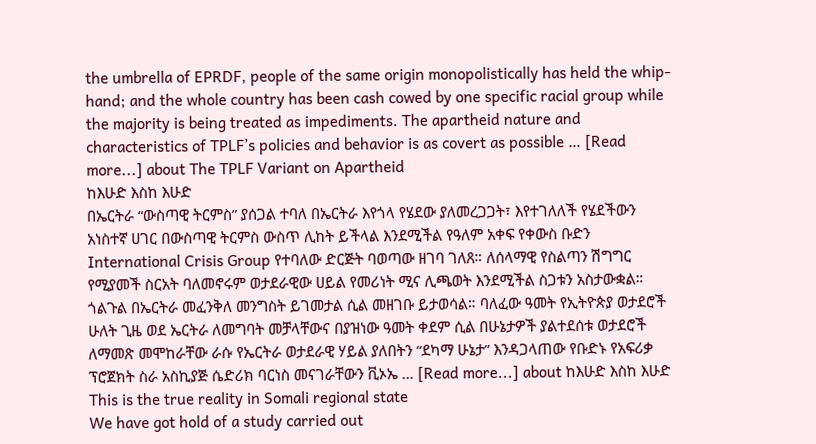the umbrella of EPRDF, people of the same origin monopolistically has held the whip-hand; and the whole country has been cash cowed by one specific racial group while the majority is being treated as impediments. The apartheid nature and characteristics of TPLF’s policies and behavior is as covert as possible … [Read more...] about The TPLF Variant on Apartheid
ከእሁድ እስከ እሁድ
በኤርትራ “ውስጣዊ ትርምስ” ያሰጋል ተባለ በኤርትራ እየጎላ የሄደው ያለመረጋጋት፣ እየተገለለች የሄደችውን አነስተኛ ሀገር በውስጣዊ ትርምስ ውስጥ ሊከት ይችላል እንደሚችል የዓለም አቀፍ የቀውስ ቡድን International Crisis Group የተባለው ድርጅት ባወጣው ዘገባ ገለጸ። ለሰላማዊ የስልጣን ሽግግር የሚያመች ስርአት ባለመኖሩም ወታደራዊው ሀይል የመሪነት ሚና ሊጫወት እንደሚችል ስጋቱን አስታውቋል። ጎልጉል በኤርትራ መፈንቅለ መንግስት ይገመታል ሲል መዘገቡ ይታወሳል። ባለፈው ዓመት የኢትዮጵያ ወታደሮች ሁለት ጊዜ ወደ ኤርትራ ለመግባት መቻላቸውና በያዝነው ዓመት ቀደም ሲል በሁኔታዎች ያልተደሰቱ ወታደሮች ለማመጽ መሞከራቸው ራሱ የኤርትራ ወታደራዊ ሃይል ያለበትን “ደካማ ሁኔታ” እንዳጋላጠው የቡድኑ የአፍሪቃ ፕሮጀክት ስራ አስኪያጅ ሴድሪክ ባርነስ መናገራቸውን ቪኦኤ … [Read more...] about ከእሁድ እስከ እሁድ
This is the true reality in Somali regional state
We have got hold of a study carried out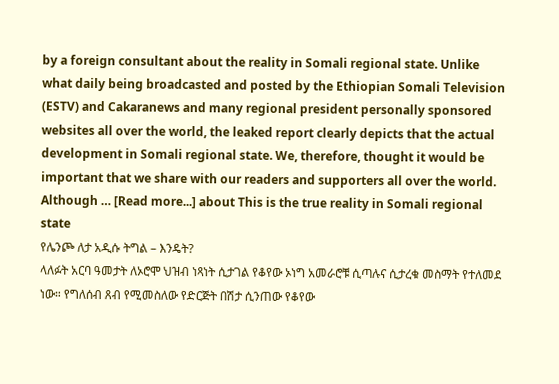by a foreign consultant about the reality in Somali regional state. Unlike what daily being broadcasted and posted by the Ethiopian Somali Television (ESTV) and Cakaranews and many regional president personally sponsored websites all over the world, the leaked report clearly depicts that the actual development in Somali regional state. We, therefore, thought it would be important that we share with our readers and supporters all over the world. Although … [Read more...] about This is the true reality in Somali regional state
የሌንጮ ለታ አዲሱ ትግል – እንዴት?
ላለፉት አርባ ዓመታት ለኦሮሞ ህዝብ ነጻነት ሲታገል የቆየው ኦነግ አመራሮቹ ሲጣሉና ሲታረቁ መስማት የተለመደ ነው። የግለሰብ ጸብ የሚመስለው የድርጅት በሽታ ሲንጠው የቆየው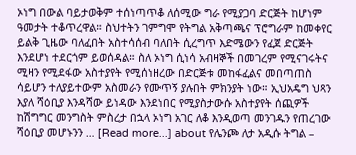ኦነግ በውል ባይታወቅም ተሰነጣጥቆ ለሰሚው ግራ የሚያጋባ ድርጅት ከሆነም ዓመታት ተቆጥረዋል። ስህተትን ገምግሞ የትግል አቅጣጫና ፕሮግራም ከመቀየር ይልቅ ጊዜው ባለፈበት አስተሳሰብ ባለበት ሲረግጥ እድሜውን የፈጀ ድርጅት እንደሆነ ተደርጎም ይወሰዳል። ስለ ኦነግ ሲነሳ አብዛኞች በመገረም የሚናገሩትና ሚዛን የሚደፋው አስተያየት የሚሰነዘረው በድርጅቱ መከፋፈልና መበጣጠስ ሳይሆን ተለያይተውም አስመራን የሙጥኝ ያሉበት ምክንያት ነው። ኢህአዴግ ህጻን እያለ ሻዕቢያ እንዳሻው ይነዳው እንደነበር የሚያስታውሱ አስተያየት ሰጪዎች ከሽግግር መንግስት ምስረታ በኋላ ኦነግ አገር ለቆ እንዲወጣ መንገዱን የጠረገው ሻዕቢያ መሆኑንን … [Read more...] about የሌንጮ ለታ አዲሱ ትግል –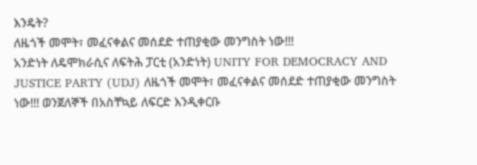እንዴት?
ለዜጎች መሞት፣ መፈናቀልና መሰደድ ተጠያቂው መንግስት ነው!!!
አንድነት ለዴሞክራሲና ለፍትሕ ፓርቲ (አንድነት) UNITY FOR DEMOCRACY AND JUSTICE PARTY (UDJ) ለዜጎች መሞት፣ መፈናቀልና መሰደድ ተጠያቂው መንግስት ነው!!! ወንጀለኞች በአስቸኳይ ለፍርድ እንዲቀርቡ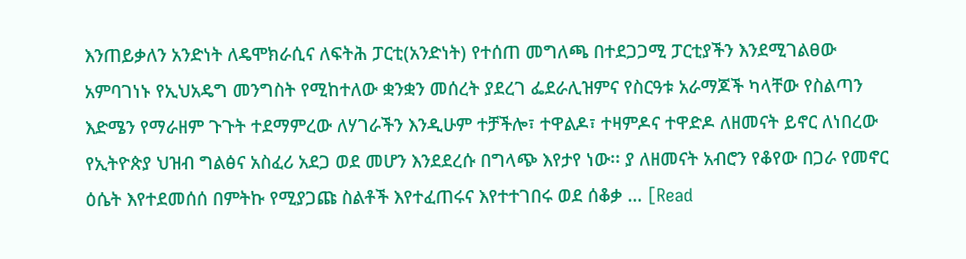እንጠይቃለን አንድነት ለዴሞክራሲና ለፍትሕ ፓርቲ(አንድነት) የተሰጠ መግለጫ በተደጋጋሚ ፓርቲያችን እንደሚገልፀው አምባገነኑ የኢህአዴግ መንግስት የሚከተለው ቋንቋን መሰረት ያደረገ ፌደራሊዝምና የስርዓቱ አራማጆች ካላቸው የስልጣን እድሜን የማራዘም ጉጉት ተደማምረው ለሃገራችን እንዲሁም ተቻችሎ፣ ተዋልዶ፣ ተዛምዶና ተዋድዶ ለዘመናት ይኖር ለነበረው የኢትዮጵያ ህዝብ ግልፅና አስፈሪ አደጋ ወደ መሆን እንደደረሱ በግላጭ እየታየ ነው፡፡ ያ ለዘመናት አብሮን የቆየው በጋራ የመኖር ዕሴት እየተደመሰሰ በምትኩ የሚያጋጩ ስልቶች እየተፈጠሩና እየተተገበሩ ወደ ሰቆቃ … [Read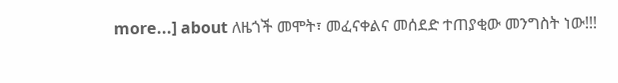more...] about ለዜጎች መሞት፣ መፈናቀልና መሰደድ ተጠያቂው መንግስት ነው!!!